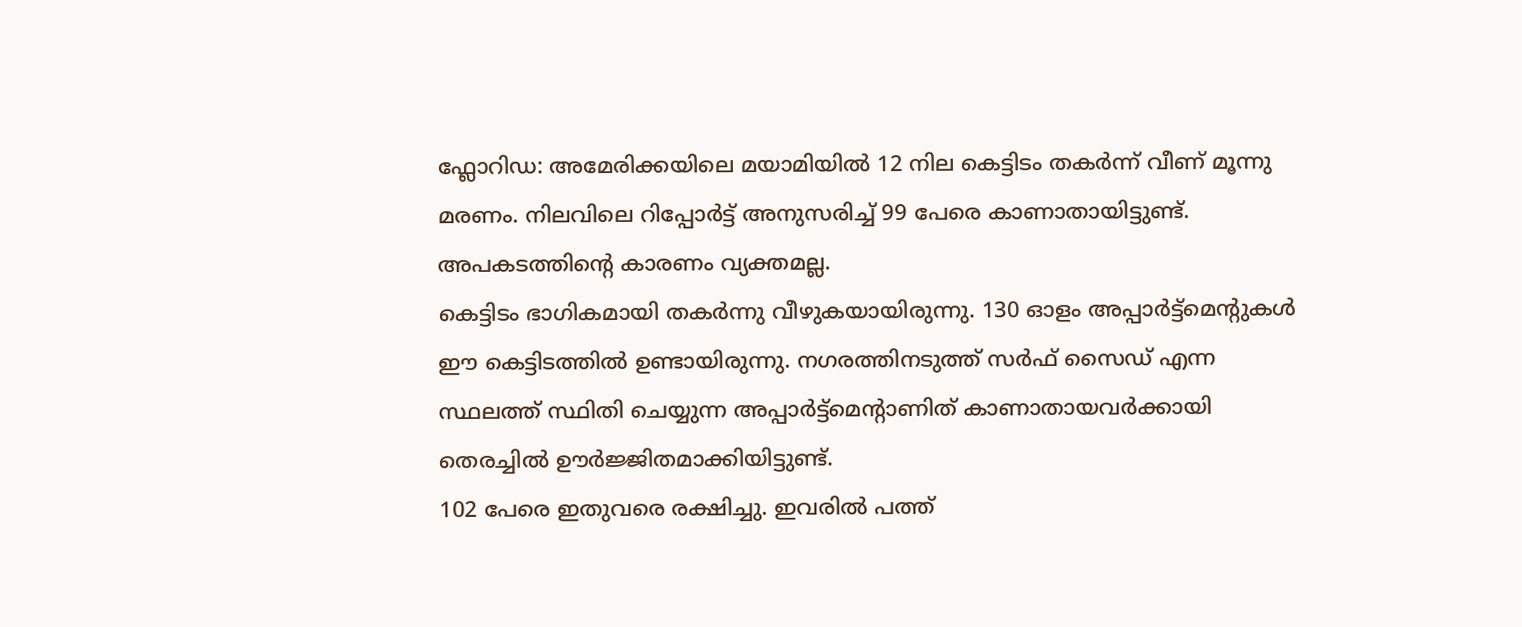ഫ്ലോറിഡ: അമേരിക്കയിലെ മയാമിയിൽ 12 നില കെട്ടിടം തകർന്ന് വീണ് മൂന്നു മരണം. നിലവിലെ റിപ്പോർട്ട് അനുസരിച്ച് 99 പേരെ കാണാതായിട്ടുണ്ട്. അപകടത്തിന്റെ കാരണം വ്യക്തമല്ല.
കെട്ടിടം ഭാഗികമായി തകർന്നു വീഴുകയായിരുന്നു. 130 ഓളം അപ്പാർട്ട്മെന്റുകൾ ഈ കെട്ടിടത്തിൽ ഉണ്ടായിരുന്നു. നഗരത്തിനടുത്ത് സർഫ് സൈഡ് എന്ന സ്ഥലത്ത് സ്ഥിതി ചെയ്യുന്ന അപ്പാർട്ട്മെന്റാണിത് കാണാതായവർക്കായി തെരച്ചിൽ ഊർജ്ജിതമാക്കിയിട്ടുണ്ട്.
102 പേരെ ഇതുവരെ രക്ഷിച്ചു. ഇവരിൽ പത്ത്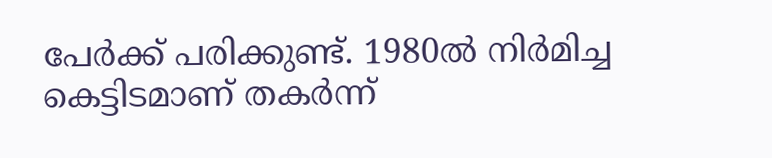പേർക്ക് പരിക്കുണ്ട്. 1980ൽ നിർമിച്ച കെട്ടിടമാണ് തകർന്ന്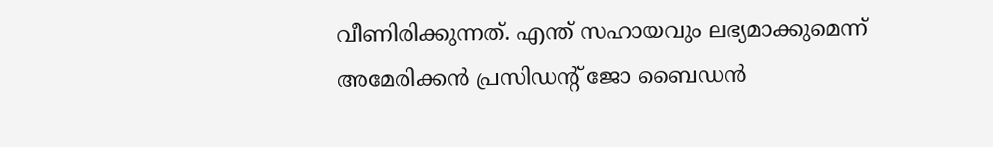വീണിരിക്കുന്നത്. എന്ത് സഹായവും ലഭ്യമാക്കുമെന്ന് അമേരിക്കൻ പ്രസിഡന്റ് ജോ ബൈഡൻ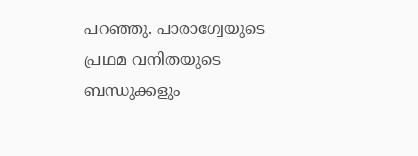പറഞ്ഞു. പാരാഗ്വേയുടെ പ്രഥമ വനിതയുടെ ബന്ധുക്കളും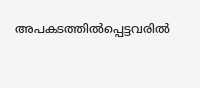അപകടത്തിൽപ്പെട്ടവരിൽ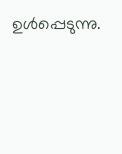ഉൾപ്പെടുന്നു.